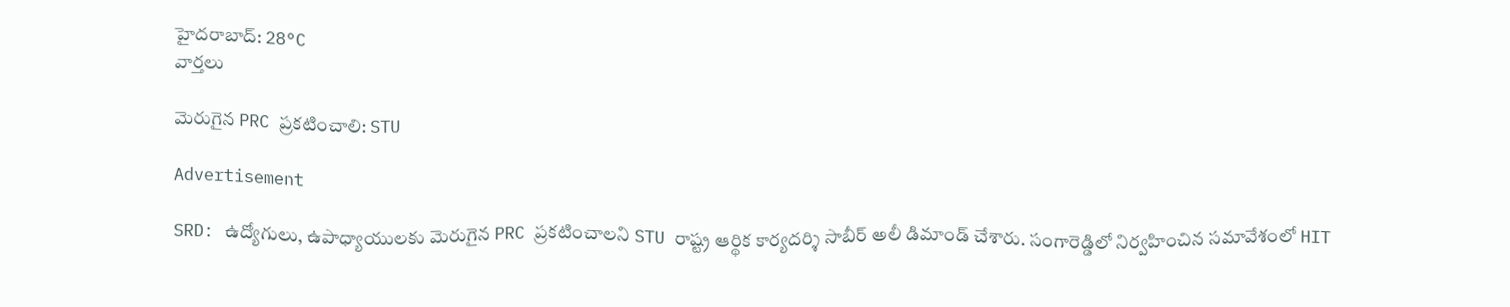హైదరాబాద్: 28°C
వార్తలు

మెరుగైన PRC ప్రకటించాలి: STU

Advertisement

SRD: ఉద్యోగులు, ఉపాధ్యాయులకు మెరుగైన PRC ప్రకటించాలని STU రాష్ట్ర ఆర్థిక కార్యదర్శి సాబీర్ అలీ డిమాండ్ చేశారు. సంగారెడ్డిలో నిర్వహించిన సమావేశంలో HIT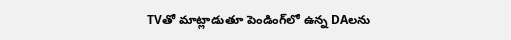TVతో మాట్లాడుతూ పెండింగ్‌లో ఉన్న DAలను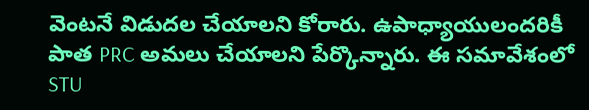వెంటనే విడుదల చేయాలని కోరారు. ఉపాధ్యాయులందరికీ పాత PRC అమలు చేయాలని పేర్కొన్నారు. ఈ సమావేశంలో STU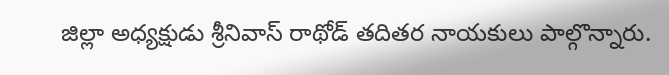జిల్లా అధ్యక్షుడు శ్రీనివాస్ రాథోడ్ తదితర నాయకులు పాల్గొన్నారు.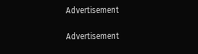Advertisement

Advertisement